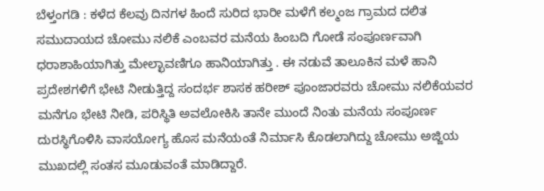ಬೆಳ್ತಂಗಡಿ : ಕಳೆದ ಕೆಲವು ದಿನಗಳ ಹಿಂದೆ ಸುರಿದ ಭಾರೀ ಮಳೆಗೆ ಕಲ್ಮಂಜ ಗ್ರಾಮದ ದಲಿತ ಸಮುದಾಯದ ಚೋಮು ನಲಿಕೆ ಎಂಬವರ ಮನೆಯ ಹಿಂಬದಿ ಗೋಡೆ ಸಂಪೂರ್ಣವಾಗಿ ಧರಾಶಾಹಿಯಾಗಿತ್ತು ಮೇಲ್ಛಾವಣಿಗೂ ಹಾನಿಯಾಗಿತ್ತು . ಈ ನಡುವೆ ತಾಲೂಕಿನ ಮಳೆ ಹಾನಿ ಪ್ರದೇಶಗಳಿಗೆ ಭೇಟಿ ನೀಡುತ್ತಿದ್ದ ಸಂದರ್ಭ ಶಾಸಕ ಹರೀಶ್ ಪೂಂಜಾರವರು ಚೋಮು ನಲಿಕೆಯವರ ಮನೆಗೂ ಭೇಟಿ ನೀಡಿ, ಪರಿಸ್ಥಿತಿ ಅವಲೋಕಿಸಿ ತಾನೇ ಮುಂದೆ ನಿಂತು ಮನೆಯ ಸಂಪೂರ್ಣ ದುರಸ್ಥಿಗೊಳಿಸಿ ವಾಸಯೋಗ್ಯ ಹೊಸ ಮನೆಯಂತೆ ನಿರ್ಮಾಸಿ ಕೊಡಲಾಗಿದ್ದು ಚೋಮು ಅಜ್ಜಿಯ ಮುಖದಲ್ಲಿ ಸಂತಸ ಮೂಡುವಂತೆ ಮಾಡಿದ್ದಾರೆ.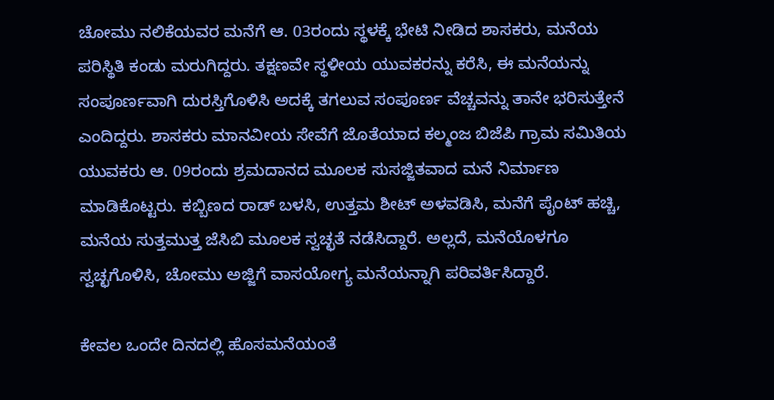ಚೋಮು ನಲಿಕೆಯವರ ಮನೆಗೆ ಆ. 03ರಂದು ಸ್ಥಳಕ್ಕೆ ಭೇಟಿ ನೀಡಿದ ಶಾಸಕರು, ಮನೆಯ ಪರಿಸ್ಥಿತಿ ಕಂಡು ಮರುಗಿದ್ದರು. ತಕ್ಷಣವೇ ಸ್ಥಳೀಯ ಯುವಕರನ್ನು ಕರೆಸಿ, ಈ ಮನೆಯನ್ನು ಸಂಪೂರ್ಣವಾಗಿ ದುರಸ್ತಿಗೊಳಿಸಿ ಅದಕ್ಕೆ ತಗಲುವ ಸಂಪೂರ್ಣ ವೆಚ್ಚವನ್ನು ತಾನೇ ಭರಿಸುತ್ತೇನೆ ಎಂದಿದ್ದರು. ಶಾಸಕರು ಮಾನವೀಯ ಸೇವೆಗೆ ಜೊತೆಯಾದ ಕಲ್ಮಂಜ ಬಿಜೆಪಿ ಗ್ರಾಮ ಸಮಿತಿಯ ಯುವಕರು ಆ. 09ರಂದು ಶ್ರಮದಾನದ ಮೂಲಕ ಸುಸಜ್ಜಿತವಾದ ಮನೆ ನಿರ್ಮಾಣ ಮಾಡಿಕೊಟ್ಟರು. ಕಬ್ಬಿಣದ ರಾಡ್ ಬಳಸಿ, ಉತ್ತಮ ಶೀಟ್ ಅಳವಡಿಸಿ, ಮನೆಗೆ ಪೈಂಟ್ ಹಚ್ಚಿ, ಮನೆಯ ಸುತ್ತಮುತ್ತ ಜೆಸಿಬಿ ಮೂಲಕ ಸ್ವಚ್ಛತೆ ನಡೆಸಿದ್ದಾರೆ. ಅಲ್ಲದೆ, ಮನೆಯೊಳಗೂ ಸ್ವಚ್ಛಗೊಳಿಸಿ, ಚೋಮು ಅಜ್ಜಿಗೆ ವಾಸಯೋಗ್ಯ ಮನೆಯನ್ನಾಗಿ ಪರಿವರ್ತಿಸಿದ್ದಾರೆ.

ಕೇವಲ ಒಂದೇ ದಿನದಲ್ಲಿ ಹೊಸಮನೆಯಂತೆ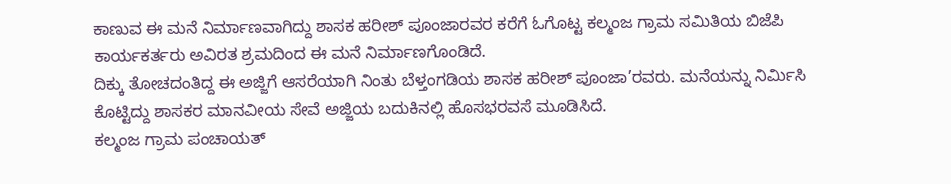ಕಾಣುವ ಈ ಮನೆ ನಿರ್ಮಾಣವಾಗಿದ್ದು ಶಾಸಕ ಹರೀಶ್ ಪೂಂಜಾರವರ ಕರೆಗೆ ಓಗೊಟ್ಟ ಕಲ್ಮಂಜ ಗ್ರಾಮ ಸಮಿತಿಯ ಬಿಜೆಪಿ ಕಾರ್ಯಕರ್ತರು ಅವಿರತ ಶ್ರಮದಿಂದ ಈ ಮನೆ ನಿರ್ಮಾಣಗೊಂಡಿದೆ.
ದಿಕ್ಕು ತೋಚದಂತಿದ್ದ ಈ ಅಜ್ಜಿಗೆ ಆಸರೆಯಾಗಿ ನಿಂತು ಬೆಳ್ತಂಗಡಿಯ ಶಾಸಕ ಹರೀಶ್ ಪೂಂಜಾ’ರವರು. ಮನೆಯನ್ನು ನಿರ್ಮಿಸಿ ಕೊಟ್ಟಿದ್ದು ಶಾಸಕರ ಮಾನವೀಯ ಸೇವೆ ಅಜ್ಜಿಯ ಬದುಕಿನಲ್ಲಿ ಹೊಸಭರವಸೆ ಮೂಡಿಸಿದೆ.
ಕಲ್ಮಂಜ ಗ್ರಾಮ ಪಂಚಾಯತ್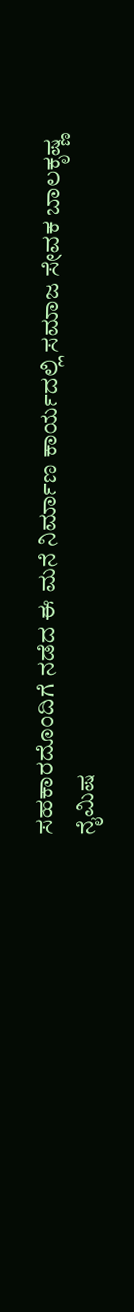ಸಹಕಾರದೊಂದಿಗೆ ನಡೆದ ಈ ಮನೆ ನಿರ್ಮಾಣ ಕಾರ್ಯದಲ್ಲಿ ಸಮಾಜ ಸೇವಕ ಬಾಲಕೃಷ್ಣ ನೈಮಿಷ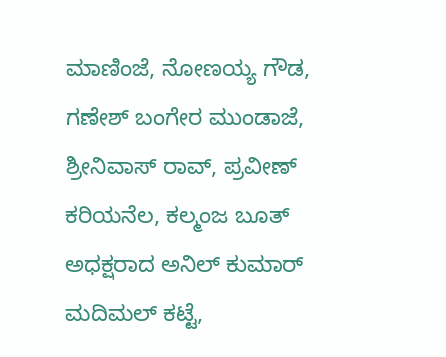ಮಾಣಿಂಜೆ, ನೋಣಯ್ಯ ಗೌಡ, ಗಣೇಶ್ ಬಂಗೇರ ಮುಂಡಾಜೆ, ಶ್ರೀನಿವಾಸ್ ರಾವ್, ಪ್ರವೀಣ್ ಕರಿಯನೆಲ, ಕಲ್ಮಂಜ ಬೂತ್ ಅಧಕ್ಷರಾದ ಅನಿಲ್ ಕುಮಾರ್ ಮದಿಮಲ್ ಕಟ್ಟೆ,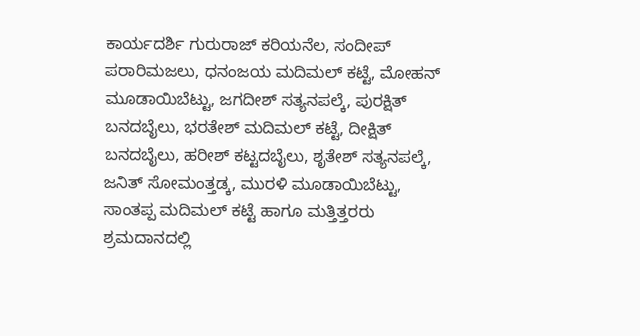ಕಾರ್ಯದರ್ಶಿ ಗುರುರಾಜ್ ಕರಿಯನೆಲ, ಸಂದೀಪ್ ಪರಾರಿಮಜಲು, ಧನಂಜಯ ಮದಿಮಲ್ ಕಟ್ಟೆ, ಮೋಹನ್ ಮೂಡಾಯಿಬೆಟ್ಟು, ಜಗದೀಶ್ ಸತ್ಯನಪಲ್ಕೆ, ಪುರಕ್ಷಿತ್ ಬನದಬೈಲು, ಭರತೇಶ್ ಮದಿಮಲ್ ಕಟ್ಟೆ, ದೀಕ್ಷಿತ್ ಬನದಬೈಲು, ಹರೀಶ್ ಕಟ್ಟದಬೈಲು, ಶೃತೇಶ್ ಸತ್ಯನಪಲ್ಕೆ, ಜನಿತ್ ಸೋಮಂತ್ತಡ್ಕ, ಮುರಳಿ ಮೂಡಾಯಿಬೆಟ್ಟು, ಸಾಂತಪ್ಪ ಮದಿಮಲ್ ಕಟ್ಟೆ ಹಾಗೂ ಮತ್ತಿತ್ತರರು ಶ್ರಮದಾನದಲ್ಲಿ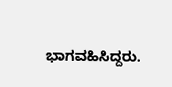ಭಾಗವಹಿಸಿದ್ದರು.